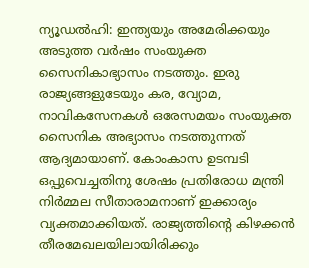ന്യൂഡൽഹി: ഇന്ത്യയും അമേരിക്കയും അടുത്ത വർഷം സംയുക്ത സൈനികാഭ്യാസം നടത്തും. ഇരു രാജ്യങ്ങളുടേയും കര, വ്യോമ, നാവികസേനകൾ ഒരേസമയം സംയുക്ത സൈനിക അഭ്യാസം നടത്തുന്നത് ആദ്യമായാണ്. കോംകാസ ഉടമ്പടി ഒപ്പുവെച്ചതിനു ശേഷം പ്രതിരോധ മന്ത്രി നിർമ്മല സീതാരാമനാണ് ഇക്കാര്യം വ്യക്തമാക്കിയത്. രാജ്യത്തിന്റെ കിഴക്കൻ തീരമേഖലയിലായിരിക്കും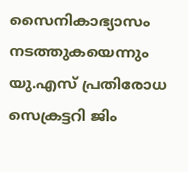സൈനികാഭ്യാസം നടത്തുകയെന്നും യു.എസ് പ്രതിരോധ സെക്രട്ടറി ജിം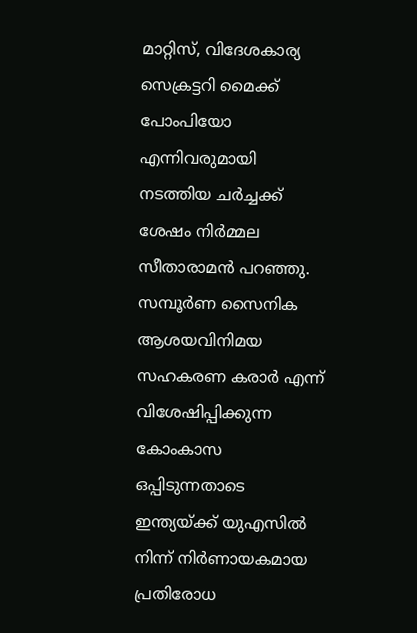മാറ്റിസ്, വിദേശകാര്യ സെക്രട്ടറി മൈക്ക് പോംപിയോ എന്നിവരുമായി നടത്തിയ ചർച്ചക്ക് ശേഷം നിർമ്മല സീതാരാമൻ പറഞ്ഞു. സമ്പൂർണ സൈനിക ആശയവിനിമയ സഹകരണ കരാർ എന്ന് വിശേഷിപ്പിക്കുന്ന കോംകാസ ഒപ്പിടുന്നതാടെ ഇന്ത്യയ്ക്ക് യുഎസിൽ നിന്ന് നിർണായകമായ പ്രതിരോധ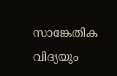സാങ്കേതിക വിദ്യയും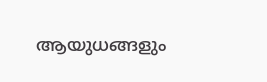ആയുധങ്ങളും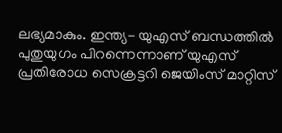ലഭ്യമാകും. ഇന്ത്യ- യുഎസ് ബന്ധത്തിൽ പുതുയുഗം പിറന്നെന്നാണ് യുഎസ് പ്രതിരോധ സെക്രട്ടറി ജെയിംസ് മാറ്റിസ്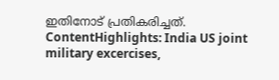ഇതിനോട് പ്രതികരിച്ചത്. ContentHighlights: India US joint military excercises,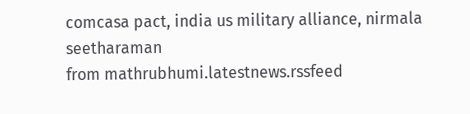comcasa pact, india us military alliance, nirmala seetharaman
from mathrubhumi.latestnews.rssfeed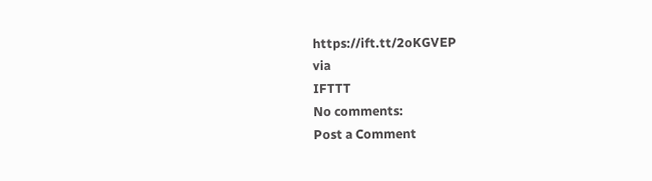https://ift.tt/2oKGVEP
via
IFTTT
No comments:
Post a Comment